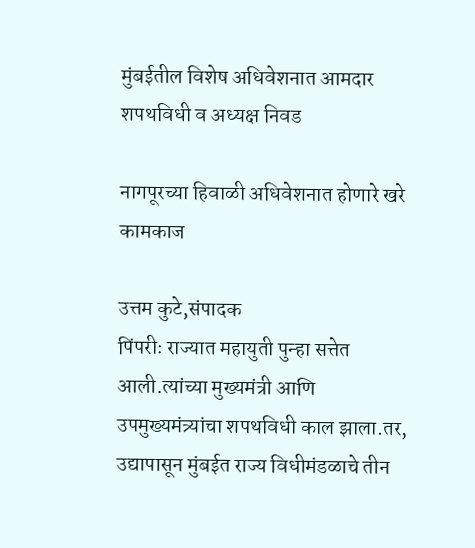मुंबईतील विशेष अधिवेशनात आमदार शपथविधी व अध्यक्ष निवड

नागपूरच्या हिवाळी अधिवेशनात होणारे खरे कामकाज

उत्तम कुटे,संपादक
पिंपरीः राज्यात महायुती पुन्हा सत्तेत आली.त्यांच्या मुख्यमंत्री आणि उपमुख्यमंत्र्यांचा शपथविधी काल झाला.तर, उद्यापासून मुंबईत राज्य विधीमंडळाचे तीन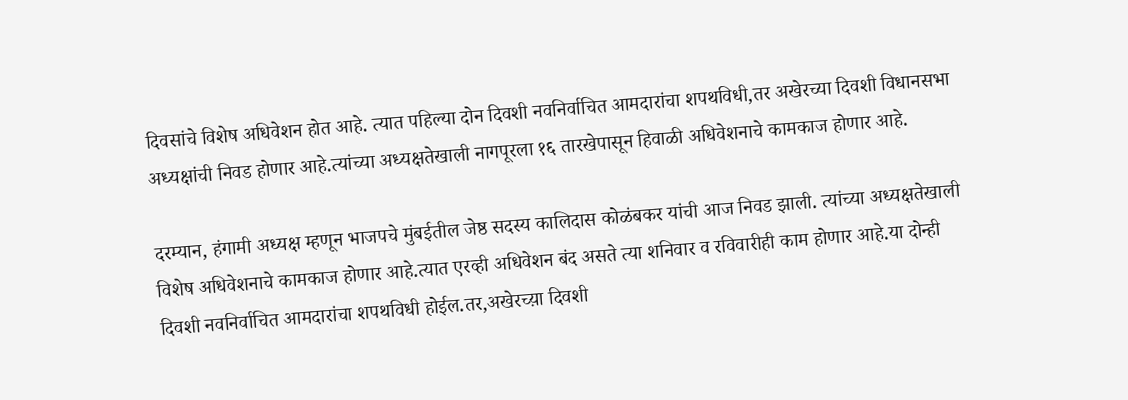दिवसांचे विशेष अधिवेशन होत आहे. त्यात पहिल्या दोन दिवशी नवनिर्वाचित आमदारांचा शपथविधी,तर अखेरच्या दिवशी विधानसभा अध्यक्षांची निवड होणार आहे.त्यांच्या अध्यक्षतेखाली नागपूरला १६ तारखेपासून हिवाळी अधिवेशनाचे कामकाज होणार आहे.

दरम्यान, हंगामी अध्यक्ष म्हणून भाजपचे मुंबईतील जेष्ठ सदस्य कालिदास कोळंबकर यांची आज निवड झाली. त्यांच्या अध्यक्षतेखाली विशेष अधिवेशनाचे कामकाज होणार आहे.त्यात एरव्ही अधिवेशन बंद असते त्या शनिवार व रविवारीही काम होणार आहे.या दोन्ही दिवशी नवनिर्वाचित आमदारांचा शपथविधी होईल.तर,अखेरच्य़ा दिवशी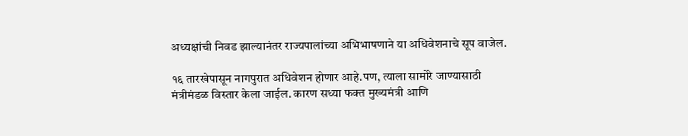अध्यक्षांची निवड झाल्यानंतर राज्यपालांच्या अभिभाषणाने या अधिवेशनाचे सूप वाजेल.

१६ तारखेपासून नागपुरात अधिवेशन होणार आहे.पण, त्याला सामोरे जाण्यासाठी मंत्रीमंडळ विस्तार केला जाईल. कारण सध्या फक्त मुख्यमंत्री आणि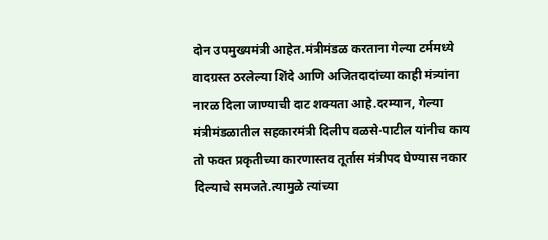दोन उपमुख्यमंत्री आहेत.मंत्रीमंडळ करताना गेल्या टर्ममध्ये वादग्रस्त ठरलेल्या शिंदे आणि अजितदादांच्या काही मंत्र्यांना नारळ दिला जाण्याची दाट शक्यता आहे.दरम्यान, गेल्या मंत्रीमंडळातील सहकारमंत्री दिलीप वळसे-पाटील यांनीच काय तो फक्त प्रकृतीच्या कारणास्तव तूर्तास मंत्रीपद घेण्यास नकार दिल्याचे समजते.त्यामुळे त्यांच्या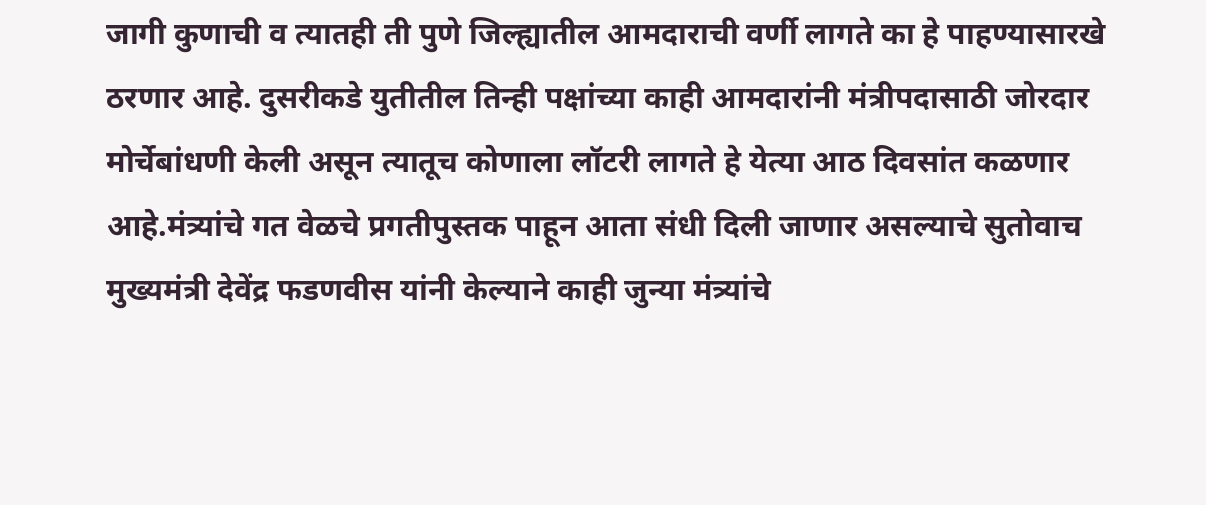जागी कुणाची व त्यातही ती पुणे जिल्ह्यातील आमदाराची वर्णी लागते का हे पाहण्यासारखे ठरणार आहे. दुसरीकडे युतीतील तिन्ही पक्षांच्या काही आमदारांनी मंत्रीपदासाठी जोरदार मोर्चेबांधणी केली असून त्यातूच कोणाला लॉटरी लागते हे येत्या आठ दिवसांत कळणार आहे.मंत्र्यांचे गत वेळचे प्रगतीपुस्तक पाहून आता संधी दिली जाणार असल्याचे सुतोवाच मुख्यमंत्री देवेंद्र फडणवीस यांनी केल्याने काही जुन्या मंत्र्यांचे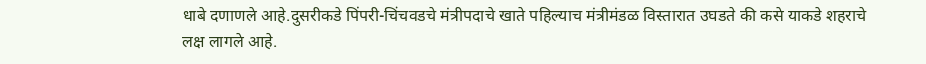धाबे दणाणले आहे.दुसरीकडे पिंपरी-चिंचवडचे मंत्रीपदाचे खाते पहिल्याच मंत्रीमंडळ विस्तारात उघडते की कसे याकडे शहराचे लक्ष लागले आहे.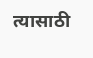त्यासाठी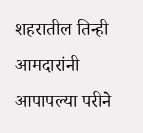शहरातील तिन्ही आमदारांनी आपापल्या परीने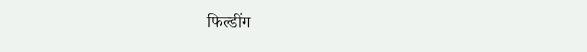फिल्डींग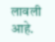लावली आहे.